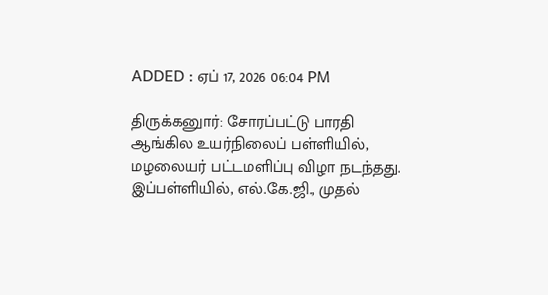ADDED : ஏப் 17, 2026 06:04 PM

திருக்கனுார்: சோரப்பட்டு பாரதி ஆங்கில உயர்நிலைப் பள்ளியில், மழலையர் பட்டமளிப்பு விழா நடந்தது.
இப்பள்ளியில், எல்.கே.ஜி., முதல்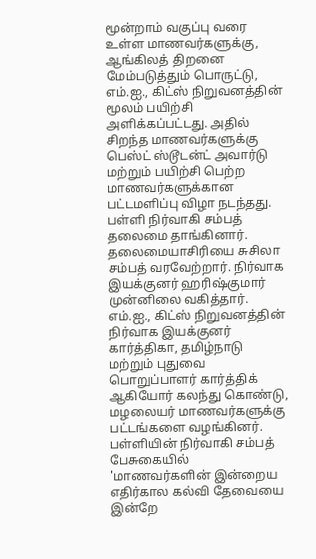மூன்றாம் வகுப்பு வரை உள்ள மாணவர்களுக்கு, ஆங்கிலத் திறனை மேம்படுத்தும் பொருட்டு, எம்.ஐ., கிட்ஸ் நிறுவனத்தின் மூலம் பயிற்சி அளிக்கப்பட்டது. அதில் சிறந்த மாணவர்களுக்கு பெஸ்ட் ஸ்டூடன்ட் அவார்டு மற்றும் பயிற்சி பெற்ற மாணவர்களுக்கான பட்டமளிப்பு விழா நடந்தது. பள்ளி நிர்வாகி சம்பத் தலைமை தாங்கினார். தலைமையாசிரியை சுசிலா சம்பத் வரவேற்றார். நிர்வாக இயக்குனர் ஹரிஷ்குமார் முன்னிலை வகித்தார்.
எம்.ஐ., கிட்ஸ் நிறுவனத்தின் நிர்வாக இயக்குனர் கார்த்திகா, தமிழ்நாடு மற்றும் புதுவை பொறுப்பாளர் கார்த்திக் ஆகியோர் கலந்து கொண்டு, மழலையர் மாணவர்களுக்கு பட்டங்களை வழங்கினர்.
பள்ளியின் நிர்வாகி சம்பத் பேசுகையில் 'மாணவர்களின் இன்றைய எதிர்கால கல்வி தேவையை இன்றே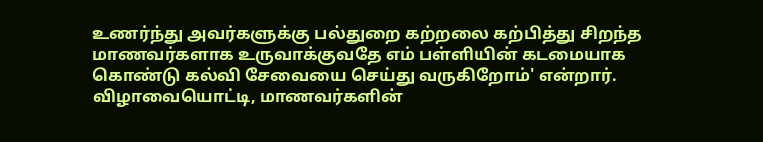உணர்ந்து அவர்களுக்கு பல்துறை கற்றலை கற்பித்து சிறந்த மாணவர்களாக உருவாக்குவதே எம் பள்ளியின் கடமையாக கொண்டு கல்வி சேவையை செய்து வருகிறோம்' என்றார்.
விழாவையொட்டி, மாணவர்களின்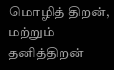மொழித் திறன், மற்றும் தனித்திறன்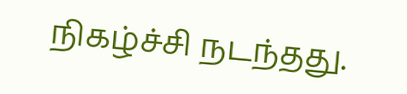நிகழ்ச்சி நடந்தது.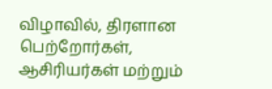விழாவில், திரளான பெற்றோர்கள், ஆசிரியர்கள் மற்றும்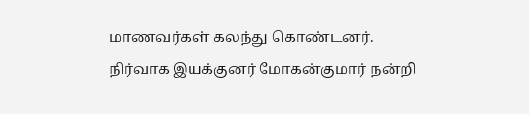மாணவர்கள் கலந்து கொண்டனர். நிர்வாக இயக்குனர் மோகன்குமார் நன்றி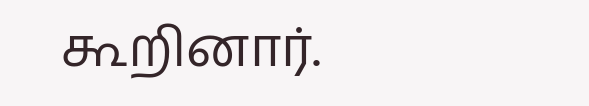கூறினார்.